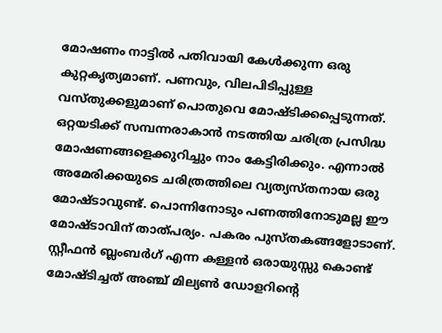മോഷണം നാട്ടിൽ പതിവായി കേൾക്കുന്ന ഒരു കുറ്റകൃത്യമാണ്. പണവും, വിലപിടിപ്പുള്ള വസ്തുക്കളുമാണ് പൊതുവെ മോഷ്ടിക്കപ്പെടുന്നത്. ഒറ്റയടിക്ക് സമ്പന്നരാകാൻ നടത്തിയ ചരിത്ര പ്രസിദ്ധ മോഷണങ്ങളെക്കുറിച്ചും നാം കേട്ടിരിക്കും. എന്നാൽ അമേരിക്കയുടെ ചരിത്രത്തിലെ വ്യത്യസ്തനായ ഒരു മോഷ്ടാവുണ്ട്. പൊന്നിനോടും പണത്തിനോടുമല്ല ഈ മോഷ്ടാവിന് താത്പര്യം. പകരം പുസ്തകങ്ങളോടാണ്. സ്റ്റീഫൻ ബ്ലംബർഗ് എന്ന കള്ളൻ ഒരായുസ്സു കൊണ്ട് മോഷ്ടിച്ചത് അഞ്ച് മില്യൺ ഡോളറിന്റെ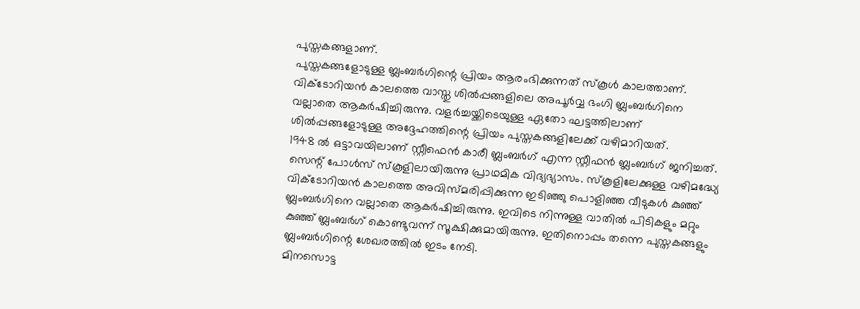പുസ്തകങ്ങളാണ്.
പുസ്തകങ്ങളോടുള്ള ബ്ലംബർഗിന്റെ പ്രിയം ആരംഭിക്കുന്നത് സ്കൂൾ കാലത്താണ്. വിക്ടോറിയൻ കാലത്തെ വാസ്തു ശിൽപ്പങ്ങളിലെ അപൂർവ്വ ഭംഗി ബ്ലംബർഗിനെ വല്ലാതെ ആകർഷിച്ചിരുന്നു. വളർച്ചയ്ക്കിടെയുള്ള ഏതോ ഘട്ടത്തിലാണ് ശിൽപ്പങ്ങളോടുള്ള അദ്ദേഹത്തിന്റെ പ്രിയം പുസ്തകങ്ങളിലേക്ക് വഴിമാറിയത്.
1948 ൽ ഒട്ടാവയിലാണ് സ്റ്റീഫെൻ കാരീ ബ്ലംബർഗ് എന്ന സ്റ്റീഫൻ ബ്ലംബർഗ് ജനിച്ചത്. സെന്റ് പോൾസ് സ്കൂളിലായിരുന്നു പ്രാഥമിക വിദ്യഭ്യാസം. സ്കൂളിലേക്കുള്ള വഴിമദ്ധ്യേ വിക്ടോറിയൻ കാലത്തെ അവിസ്മരിപ്പിക്കുന്ന ഇടിഞ്ഞു പൊളിഞ്ഞ വീടുകൾ കുഞ്ഞ് ബ്ലംബർഗിനെ വല്ലാതെ ആകർഷിച്ചിരുന്നു. ഇവിടെ നിന്നുള്ള വാതിൽ പിടികളും മറ്റും കുഞ്ഞ് ബ്ലംബർഗ് കൊണ്ടുവന്ന് സൂക്ഷിക്കുമായിരുന്നു. ഇതിനൊപ്പം തന്നെ പുസ്തകങ്ങളും ബ്ലംബർഗിന്റെ ശേഖരത്തിൽ ഇടം നേടി.
മിനസൊട്ട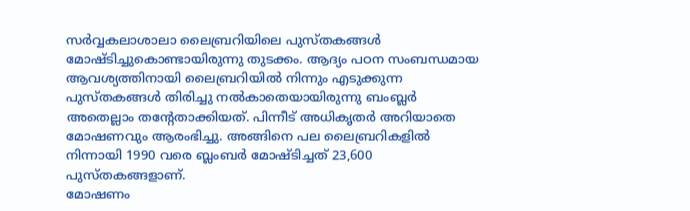സർവ്വകലാശാലാ ലൈബ്രറിയിലെ പുസ്തകങ്ങൾ മോഷ്ടിച്ചുകൊണ്ടായിരുന്നു തുടക്കം. ആദ്യം പഠന സംബന്ധമായ ആവശ്യത്തിനായി ലൈബ്രറിയിൽ നിന്നും എടുക്കുന്ന പുസ്തകങ്ങൾ തിരിച്ചു നൽകാതെയായിരുന്നു ബംബ്ലർ അതെല്ലാം തന്റേതാക്കിയത്. പിന്നീട് അധികൃതർ അറിയാതെ മോഷണവും ആരംഭിച്ചു. അങ്ങിനെ പല ലൈബ്രറികളിൽ നിന്നായി 1990 വരെ ബ്ലംബർ മോഷ്ടിച്ചത് 23,600 പുസ്തകങ്ങളാണ്.
മോഷണം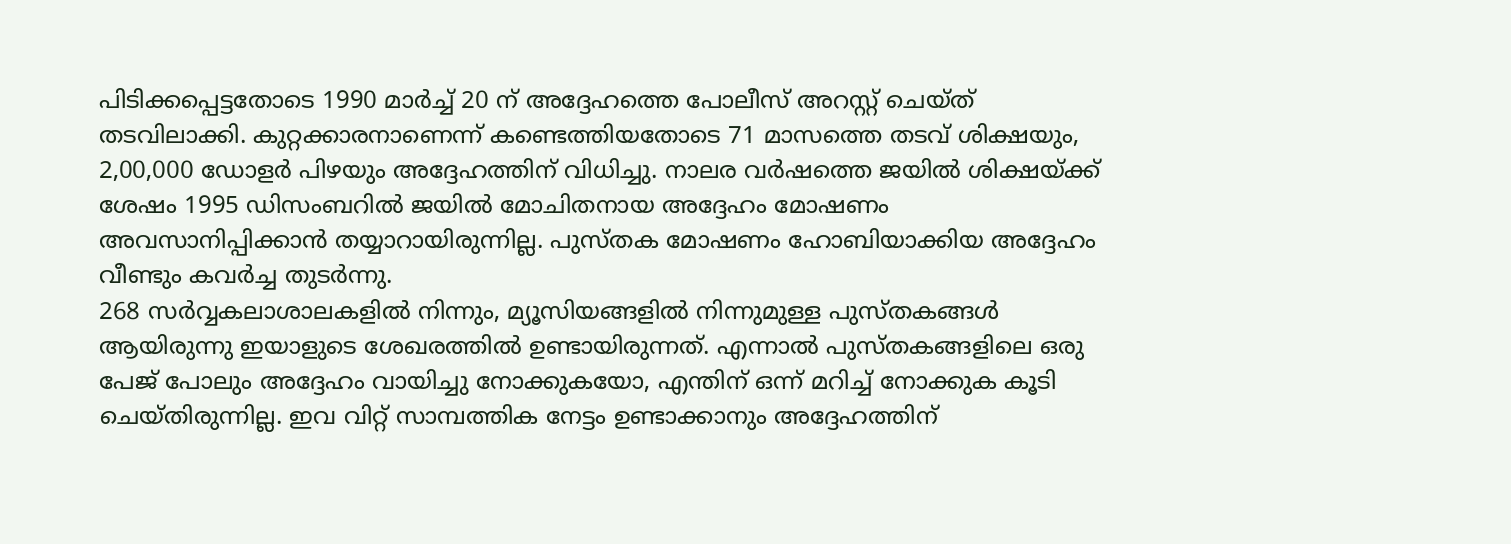പിടിക്കപ്പെട്ടതോടെ 1990 മാർച്ച് 20 ന് അദ്ദേഹത്തെ പോലീസ് അറസ്റ്റ് ചെയ്ത് തടവിലാക്കി. കുറ്റക്കാരനാണെന്ന് കണ്ടെത്തിയതോടെ 71 മാസത്തെ തടവ് ശിക്ഷയും, 2,00,000 ഡോളർ പിഴയും അദ്ദേഹത്തിന് വിധിച്ചു. നാലര വർഷത്തെ ജയിൽ ശിക്ഷയ്ക്ക് ശേഷം 1995 ഡിസംബറിൽ ജയിൽ മോചിതനായ അദ്ദേഹം മോഷണം അവസാനിപ്പിക്കാൻ തയ്യാറായിരുന്നില്ല. പുസ്തക മോഷണം ഹോബിയാക്കിയ അദ്ദേഹം വീണ്ടും കവർച്ച തുടർന്നു.
268 സർവ്വകലാശാലകളിൽ നിന്നും, മ്യൂസിയങ്ങളിൽ നിന്നുമുള്ള പുസ്തകങ്ങൾ ആയിരുന്നു ഇയാളുടെ ശേഖരത്തിൽ ഉണ്ടായിരുന്നത്. എന്നാൽ പുസ്തകങ്ങളിലെ ഒരു പേജ് പോലും അദ്ദേഹം വായിച്ചു നോക്കുകയോ, എന്തിന് ഒന്ന് മറിച്ച് നോക്കുക കൂടി ചെയ്തിരുന്നില്ല. ഇവ വിറ്റ് സാമ്പത്തിക നേട്ടം ഉണ്ടാക്കാനും അദ്ദേഹത്തിന്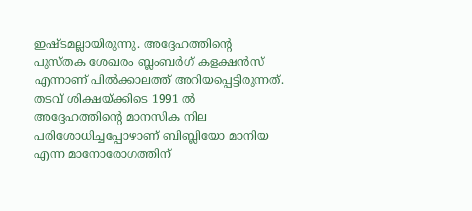ഇഷ്ടമല്ലായിരുന്നു. അദ്ദേഹത്തിന്റെ പുസ്തക ശേഖരം ബ്ലംബർഗ് കളക്ഷൻസ് എന്നാണ് പിൽക്കാലത്ത് അറിയപ്പെട്ടിരുന്നത്.
തടവ് ശിക്ഷയ്ക്കിടെ 1991 ൽ അദ്ദേഹത്തിന്റെ മാനസിക നില പരിശോധിച്ചപ്പോഴാണ് ബിബ്ലിയോ മാനിയ എന്ന മാനോരോഗത്തിന്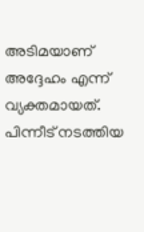അടിമയാണ് അദ്ദേഹം എന്ന് വ്യക്തമായത്. പിന്നീട് നടത്തിയ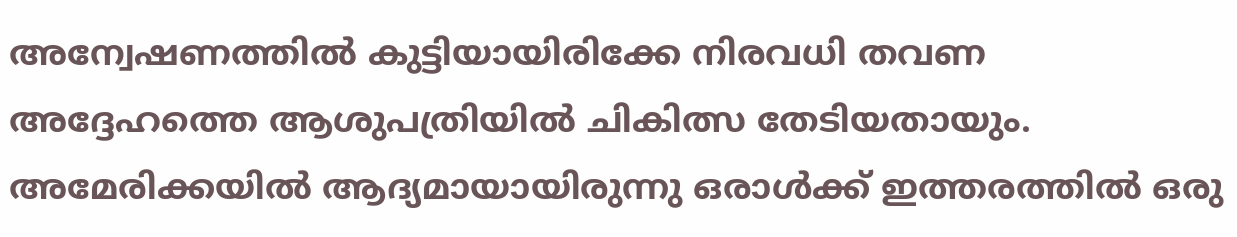അന്വേഷണത്തിൽ കുട്ടിയായിരിക്കേ നിരവധി തവണ അദ്ദേഹത്തെ ആശുപത്രിയിൽ ചികിത്സ തേടിയതായും. അമേരിക്കയിൽ ആദ്യമായായിരുന്നു ഒരാൾക്ക് ഇത്തരത്തിൽ ഒരു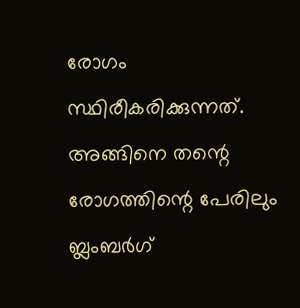രോഗം സ്ഥിരീകരിക്കുന്നത്. അങ്ങിനെ തന്റെ രോഗത്തിന്റെ പേരിലും ബ്ലംബർഗ്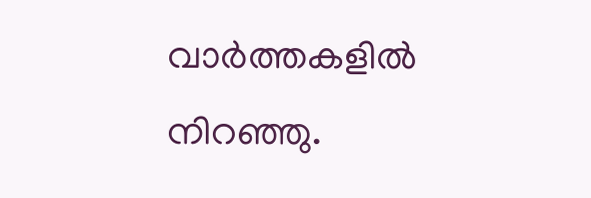വാർത്തകളിൽ നിറഞ്ഞു.